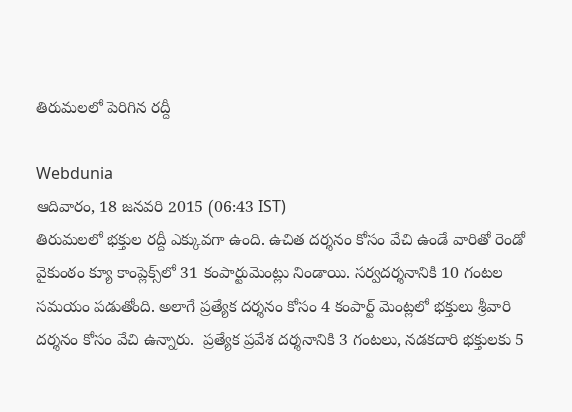తిరుమలలో పెరిగిన రద్దీ

Webdunia
ఆదివారం, 18 జనవరి 2015 (06:43 IST)
తిరుమలలో భక్తుల రద్దీ ఎక్కువగా ఉంది. ఉచిత దర్శనం కోసం వేచి ఉండే వారితో రెండో వైకుంఠం క్యూ కాంప్లెక్స్‌లో 31 కంపార్టుమెంట్లు నిండాయి. సర్వదర్శనానికి 10 గంటల సమయం పడుతోంది. అలాగే ప్రత్యేక దర్శనం కోసం 4 కంపార్ట్ మెంట్లలో భక్తులు శ్రీవారి దర్శనం కోసం వేచి ఉన్నారు.  ప్రత్యేక ప్రవేశ దర్శనానికి 3 గంటలు, నడకదారి భక్తులకు 5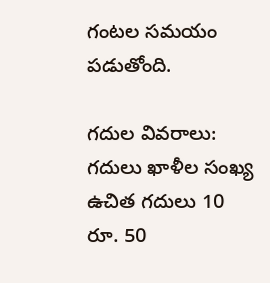గంటల సమయం పడుతోంది.

గదుల వివరాలు:
గదులు ఖాళీల సంఖ్య
ఉచిత గదులు 10
రూ. 50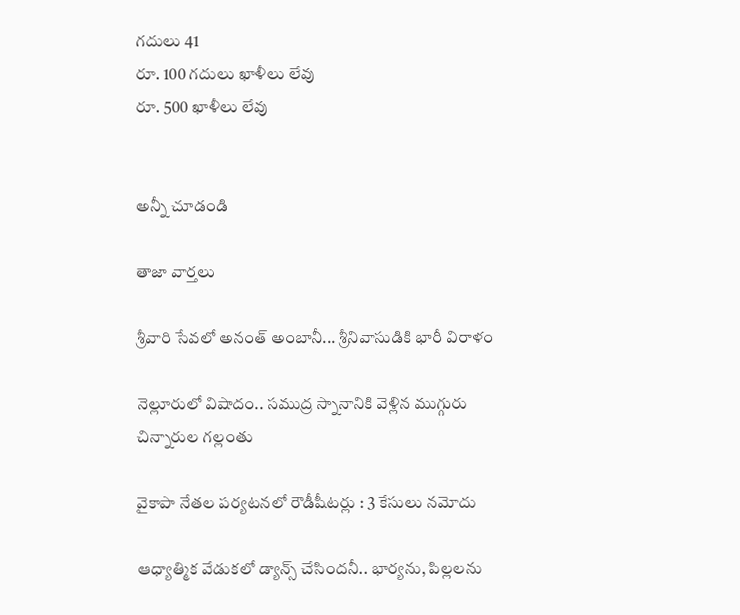గదులు 41
రూ. 100 గదులు ఖాళీలు లేవు
రూ. 500 ఖాళీలు లేవు


అన్నీ చూడండి

తాజా వార్తలు

శ్రీవారి సేవలో అనంత్ అంబానీ... శ్రీనివాసుడికి భారీ విరాళం

నెల్లూరులో విషాదం.. సముద్ర స్నానానికి వెళ్లిన ముగ్గురు చిన్నారుల గల్లంతు

వైకాపా నేతల పర్యటనలో రౌడీషీటర్లు : 3 కేసులు నమోదు

ఆధ్యాత్మిక వేడుకలో డ్యాన్స్ చేసిందనీ.. భార్యను, పిల్లలను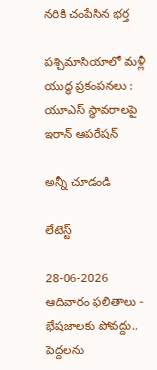నరికి చంపేసిన భర్త

పశ్చిమాసియాలో మళ్లీ యుద్ధ ప్రకంపనలు : యూఎస్‌ స్థావరాలపై ఇరాన్‌ ఆపరేషన్

అన్నీ చూడండి

లేటెస్ట్

28-06-2026 ఆదివారం ఫలితాలు - భేషజాలకు పోవద్దు.. పెద్దలను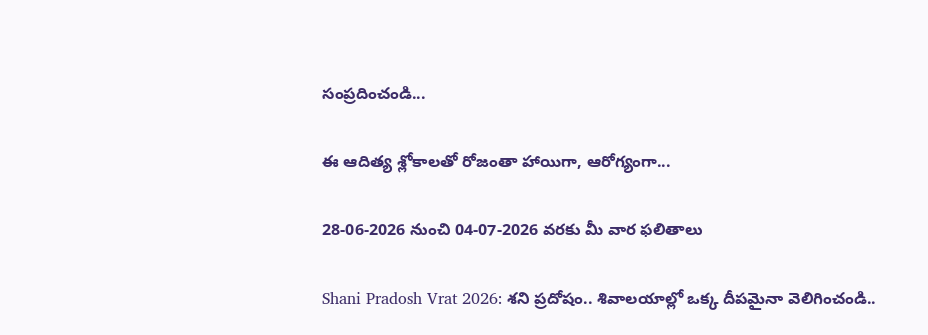సంప్రదించండి...

ఈ ఆదిత్య శ్లోకాలతో రోజంతా హాయిగా, ఆరోగ్యంగా...

28-06-2026 నుంచి 04-07-2026 వరకు మీ వార ఫలితాలు

Shani Pradosh Vrat 2026: శని ప్రదోషం.. శివాలయాల్లో ఒక్క దీపమైనా వెలిగించండి..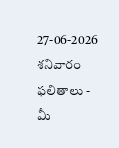27-06-2026 శనివారం ఫలితాలు - మీ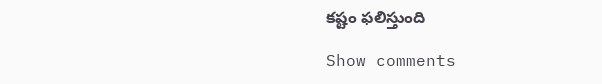కష్టం ఫలిస్తుంది

Show comments